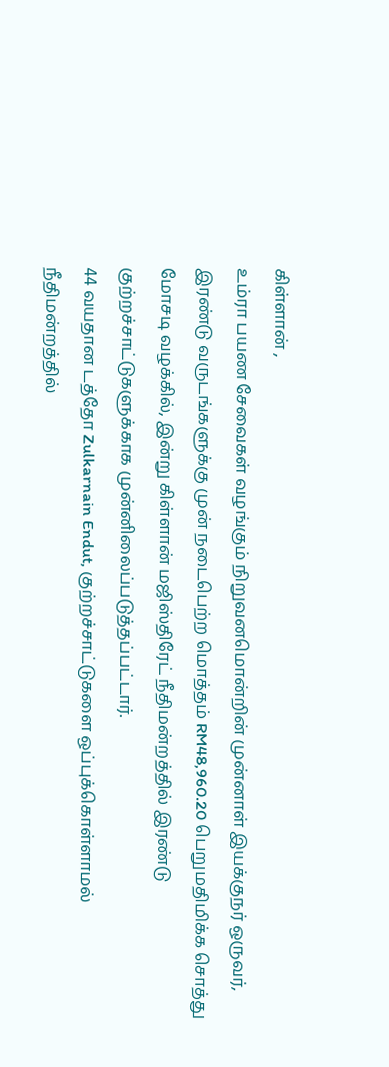கிள்ளான் ,
உம்ரா பயண சேவைகள் வழங்கும் நிறுவனமொன்றின் முன்னாள் இயக்குநர் ஒருவர், இரண்டு வருடங்களுக்கு முன் நடைபெற்ற மொத்தம் RM48,960.20 பெறுமதிமிக்க சொத்து மோசடி வழக்கில், இன்று கிள்ளான் மஜிஸ்திரேட் நீதிமன்றத்தில் இரண்டு குற்றச்சாட்டுகளுக்காக முன்னிலைப்படுத்தப்பட்டார்.
44 வயதான டத்தோ Zulkarnain Endut, குற்றச்சாட்டுகளை ஒப்புக்கொள்ளாமல் நீதிமன்றத்தில்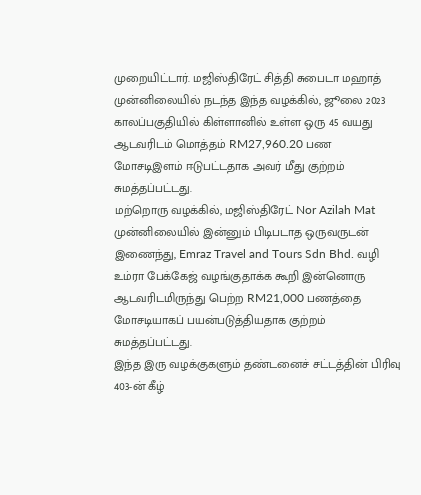முறையிட்டார். மஜிஸ்திரேட் சித்தி சுபைடா மஹாத் முன்னிலையில் நடந்த இந்த வழக்கில், ஜூலை 2023 காலப்பகுதியில் கிள்ளானில் உள்ள ஒரு 45 வயது ஆடவரிடம் மொத்தம் RM27,960.20 பண மோசடிஇளம் ஈடுபட்டதாக அவர் மீது குற்றம் சுமத்தப்பட்டது.
மற்றொரு வழக்கில், மஜிஸ்திரேட் Nor Azilah Mat முன்னிலையில் இன்னும் பிடிபடாத ஒருவருடன் இணைந்து, Emraz Travel and Tours Sdn Bhd. வழி உம்ரா பேக்கேஜ் வழங்குதாக்க கூறி இன்னொரு ஆடவரிடமிருந்து பெற்ற RM21,000 பணத்தை மோசடியாகப் பயன்படுத்தியதாக குற்றம் சுமத்தப்பட்டது.
இந்த இரு வழக்குகளும் தண்டனைச் சட்டத்தின் பிரிவு 403-ன் கீழ்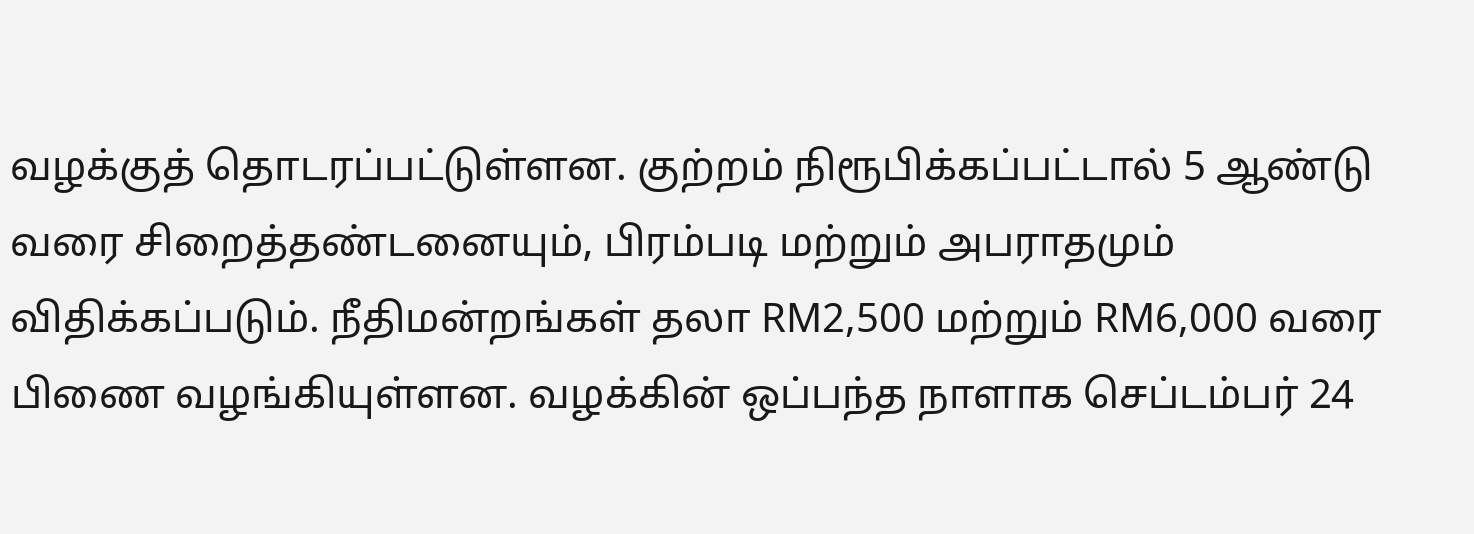வழக்குத் தொடரப்பட்டுள்ளன. குற்றம் நிரூபிக்கப்பட்டால் 5 ஆண்டு வரை சிறைத்தண்டனையும், பிரம்படி மற்றும் அபராதமும் விதிக்கப்படும். நீதிமன்றங்கள் தலா RM2,500 மற்றும் RM6,000 வரை பிணை வழங்கியுள்ளன. வழக்கின் ஒப்பந்த நாளாக செப்டம்பர் 24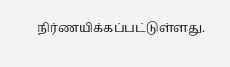நிர்ணயிக்கப்பட்டுள்ளது.